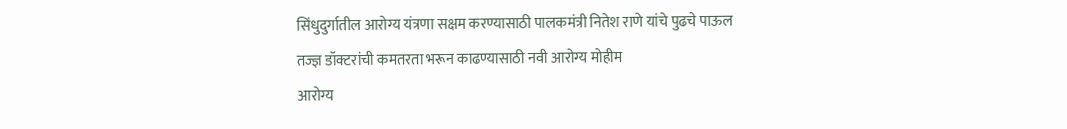सिंधुदुर्गातील आरोग्य यंत्रणा सक्षम करण्यासाठी पालकमंत्री नितेश राणे यांचे पुढचे पाऊल
तज्ज्ञ डॉक्टरांची कमतरता भरून काढण्यासाठी नवी आरोग्य मोहीम
आरोग्य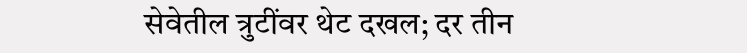सेवेतील त्रुटींवर थेट दखल; दर तीन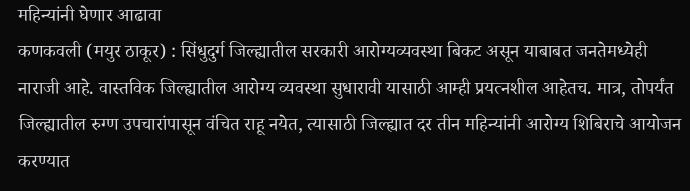महिन्यांनी घेणार आढावा
कणकवली (मयुर ठाकूर) : सिंधुदुर्ग जिल्ह्यातील सरकारी आरोग्यव्यवस्था बिकट असून याबाबत जनतेमध्येही नाराजी आहे. वास्तविक जिल्ह्यातील आरोग्य व्यवस्था सुधारावी यासाठी आम्ही प्रयत्नशील आहेतच. मात्र, तोपर्यंत जिल्ह्यातील रुग्ण उपचारांपासून वंचित राहू नयेत, त्यासाठी जिल्ह्यात दर तीन महिन्यांनी आरोग्य शिबिराचे आयोजन करण्यात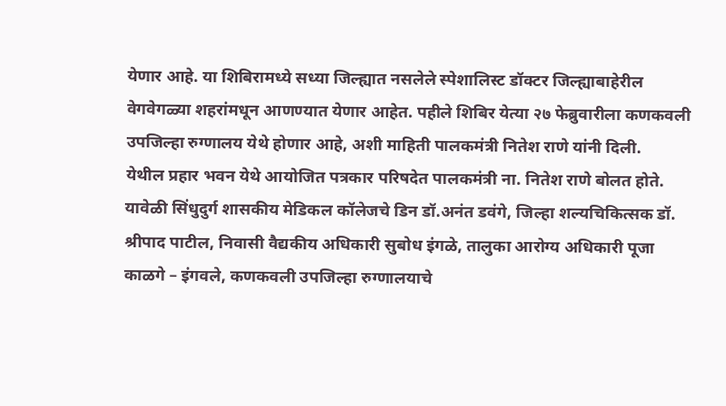येणार आहे. या शिबिरामध्ये सध्या जिल्ह्यात नसलेले स्पेशालिस्ट डॉक्टर जिल्ह्याबाहेरील वेगवेगळ्या शहरांमधून आणण्यात येणार आहेत. पहीले शिबिर येत्या २७ फेब्रुवारीला कणकवली उपजिल्हा रुग्णालय येथे होणार आहे, अशी माहिती पालकमंत्री नितेश राणे यांनी दिली.
येथील प्रहार भवन येथे आयोजित पत्रकार परिषदेत पालकमंत्री ना. नितेश राणे बोलत होते. यावेळी सिंधुदुर्ग शासकीय मेडिकल कॉलेजचे डिन डॉ.अनंत डवंगे, जिल्हा शल्यचिकित्सक डॉ. श्रीपाद पाटील, निवासी वैद्यकीय अधिकारी सुबोध इंगळे, तालुका आरोग्य अधिकारी पूजा काळगे – इंगवले, कणकवली उपजिल्हा रुग्णालयाचे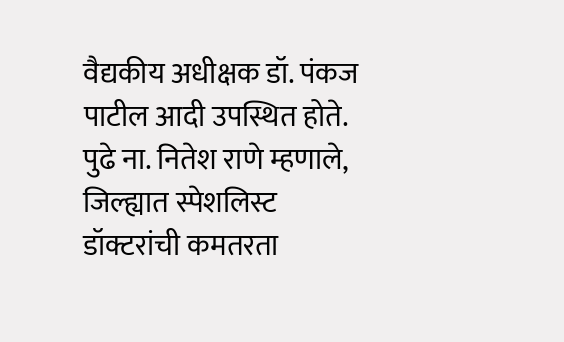वैद्यकीय अधीक्षक डॉ. पंकज पाटील आदी उपस्थित होते.
पुढे ना. नितेश राणे म्हणाले, जिल्ह्यात स्पेशलिस्ट डॉक्टरांची कमतरता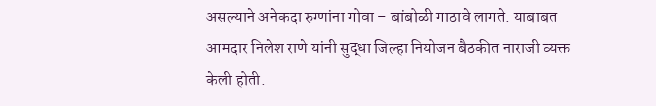असल्याने अनेकदा रुग्णांना गोवा – बांबोळी गाठावे लागते. याबाबत आमदार निलेश राणे यांनी सुद्धा जिल्हा नियोजन बैठकीत नाराजी व्यक्त केली होती.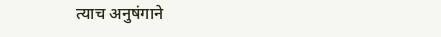त्याच अनुषंगाने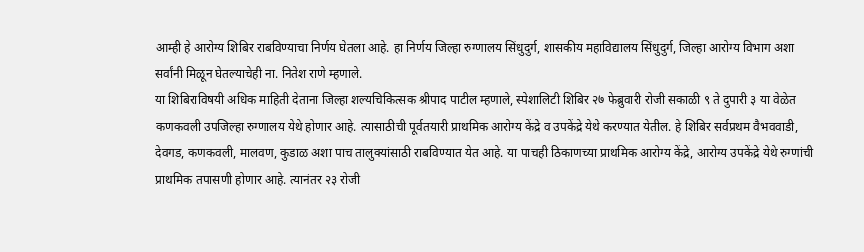आम्ही हे आरोग्य शिबिर राबविण्याचा निर्णय घेतला आहे. हा निर्णय जिल्हा रुग्णालय सिंधुदुर्ग, शासकीय महाविद्यालय सिंधुदुर्ग, जिल्हा आरोग्य विभाग अशा सर्वांनी मिळून घेतल्याचेही ना. नितेश राणे म्हणाले.
या शिबिराविषयी अधिक माहिती देताना जिल्हा शल्यचिकित्सक श्रीपाद पाटील म्हणाले, स्पेशालिटी शिबिर २७ फेब्रुवारी रोजी सकाळी ९ ते दुपारी ३ या वेळेत कणकवली उपजिल्हा रुग्णालय येथे होणार आहे. त्यासाठीची पूर्वतयारी प्राथमिक आरोग्य केंद्रे व उपकेंद्रे येथे करण्यात येतील. हे शिबिर सर्वप्रथम वैभववाडी, देवगड, कणकवली, मालवण, कुडाळ अशा पाच तालुक्यांसाठी राबविण्यात येत आहे. या पाचही ठिकाणच्या प्राथमिक आरोग्य केंद्रे, आरोग्य उपकेंद्रे येथे रुग्णांची प्राथमिक तपासणी होणार आहे. त्यानंतर २३ रोजी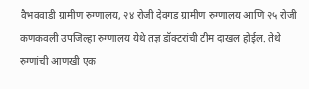वैभववाडी ग्रामीण रुग्णालय, २४ रोजी देवगड ग्रामीण रुग्णालय आणि २५ रोजी कणकवली उपजिल्हा रुग्णालय येथे तज्ञ डॉक्टरांची टीम दाखल होईल. तेथे रुग्णांची आणखी एक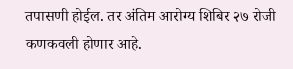तपासणी होईल. तर अंतिम आरोग्य शिबिर २७ रोजी कणकवली होणार आहे.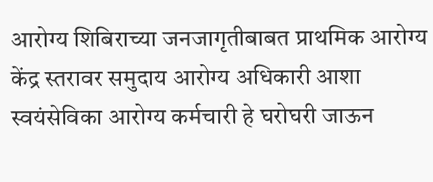आरोग्य शिबिराच्या जनजागृतीबाबत प्राथमिक आरोग्य केंद्र स्तरावर समुदाय आरोग्य अधिकारी आशा स्वयंसेविका आरोग्य कर्मचारी हे घरोघरी जाऊन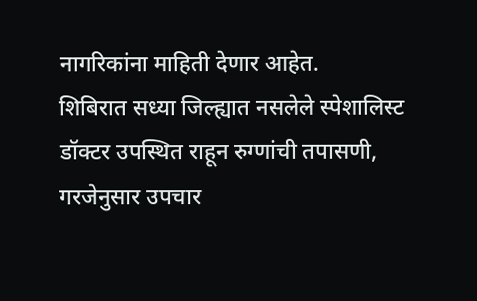नागरिकांना माहिती देणार आहेत.
शिबिरात सध्या जिल्ह्यात नसलेले स्पेशालिस्ट डॉक्टर उपस्थित राहून रुग्णांची तपासणी, गरजेनुसार उपचार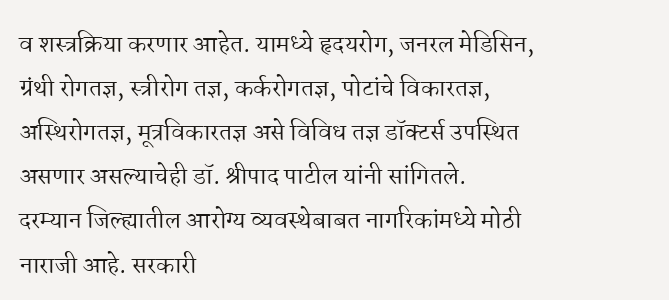व शस्त्रक्रिया करणार आहेत. यामध्ये हृदयरोग, जनरल मेडिसिन, ग्रंथी रोगतज्ञ, स्त्रीरोग तज्ञ, कर्करोगतज्ञ, पोटांचे विकारतज्ञ, अस्थिरोगतज्ञ, मूत्रविकारतज्ञ असे विविध तज्ञ डॉक्टर्स उपस्थित असणार असल्याचेही डॉ. श्रीपाद पाटील यांनी सांगितले.
दरम्यान जिल्ह्यातील आरोग्य व्यवस्थेबाबत नागरिकांमध्ये मोठी नाराजी आहे. सरकारी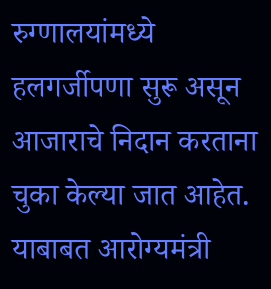रुग्णालयांमध्ये हलगर्जीपणा सुरू असून आजाराचे निदान करताना चुका केल्या जात आहेत. याबाबत आरोग्यमंत्री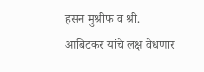हसन मुश्रीफ व श्री. आबिटकर यांचे लक्ष वेधणार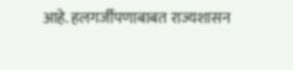आहे. हलगर्जीपणाबाबत राज्यशासन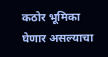कठोर भूमिका घेणार असल्याचा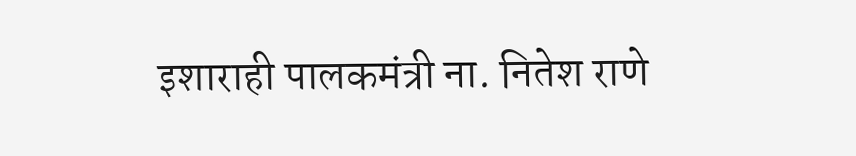इशाराही पालकमंत्री ना. नितेश राणे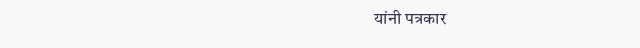यांनी पत्रकार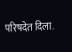परिषदेत दिला.